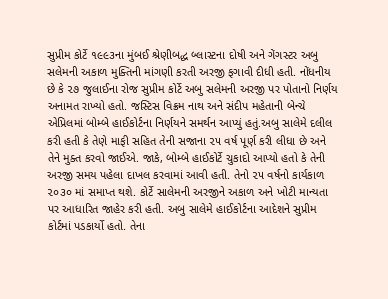સુપ્રીમ કોર્ટે ૧૯૯૩ના મુંબઈ શ્રેણીબદ્ધ બ્લાસ્ટના દોષી અને ગેંગસ્ટર અબુ સલેમની અકાળ મુક્તિની માંગણી કરતી અરજી ફગાવી દીધી હતી. નોંધનીય છે કે ૨૭ જુલાઈના રોજ સુપ્રીમ કોર્ટે અબુ સલેમની અરજી પર પોતાનો નિર્ણય અનામત રાખ્યો હતો. જસ્ટિસ વિક્રમ નાથ અને સંદીપ મહેતાની બેન્ચે એપ્રિલમાં બોમ્બે હાઈકોર્ટના નિર્ણયને સમર્થન આપ્યું હતું.અબુ સાલેમે દલીલ કરી હતી કે તેણે માફી સહિત તેની સજાના ૨૫ વર્ષ પૂર્ણ કરી લીધા છે અને તેને મુક્ત કરવો જાઈએ. જાકે, બોમ્બે હાઈકોર્ટે ચુકાદો આપ્યો હતો કે તેની અરજી સમય પહેલા દાખલ કરવામાં આવી હતી. તેનો ૨૫ વર્ષનો કાર્યકાળ ૨૦૩૦ માં સમાપ્ત થશે. કોર્ટે સાલેમની અરજીને અકાળ અને ખોટી માન્યતા પર આધારિત જાહેર કરી હતી. અબુ સાલેમે હાઈકોર્ટના આદેશને સુપ્રીમ કોર્ટમાં પડકાર્યો હતો. તેના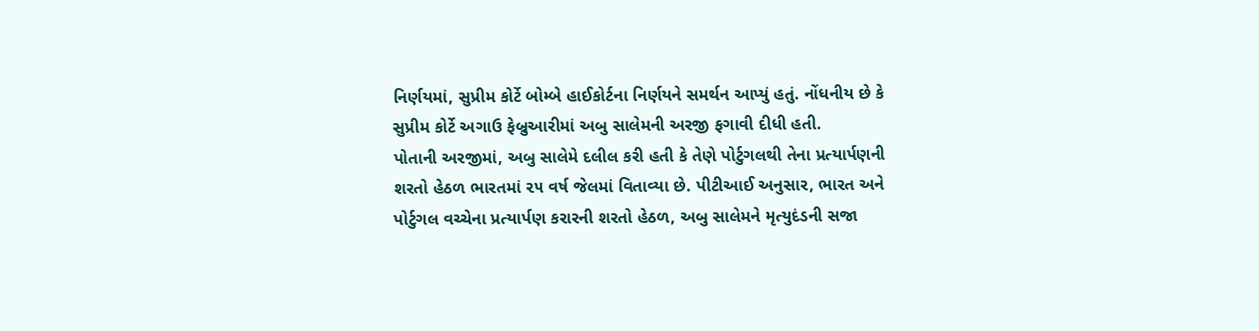નિર્ણયમાં, સુપ્રીમ કોર્ટે બોમ્બે હાઈકોર્ટના નિર્ણયને સમર્થન આપ્યું હતું. નોંધનીય છે કે સુપ્રીમ કોર્ટે અગાઉ ફેબ્રુઆરીમાં અબુ સાલેમની અરજી ફગાવી દીધી હતી.
પોતાની અરજીમાં, અબુ સાલેમે દલીલ કરી હતી કે તેણે પોર્ટુગલથી તેના પ્રત્યાર્પણની શરતો હેઠળ ભારતમાં ૨૫ વર્ષ જેલમાં વિતાવ્યા છે. પીટીઆઈ અનુસાર, ભારત અને પોર્ટુગલ વચ્ચેના પ્રત્યાર્પણ કરારની શરતો હેઠળ, અબુ સાલેમને મૃત્યુદંડની સજા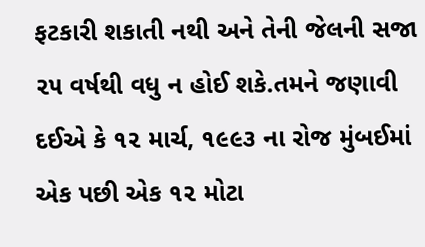ફટકારી શકાતી નથી અને તેની જેલની સજા ૨૫ વર્ષથી વધુ ન હોઈ શકે.તમને જણાવી દઈએ કે ૧૨ માર્ચ, ૧૯૯૩ ના રોજ મુંબઈમાં એક પછી એક ૧૨ મોટા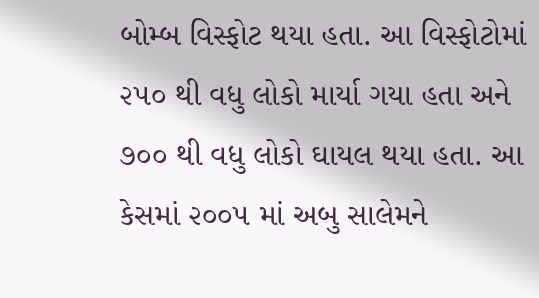બોમ્બ વિસ્ફોટ થયા હતા. આ વિસ્ફોટોમાં ૨૫૦ થી વધુ લોકો માર્યા ગયા હતા અને ૭૦૦ થી વધુ લોકો ઘાયલ થયા હતા. આ કેસમાં ૨૦૦૫ માં અબુ સાલેમને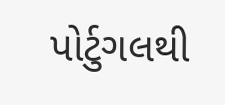પોર્ટુગલથી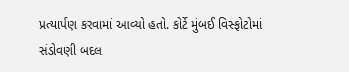પ્રત્યાર્પણ કરવામાં આવ્યો હતો. કોર્ટે મુંબઈ વિસ્ફોટોમાં સંડોવણી બદલ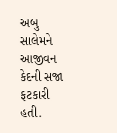અબુ સાલેમને આજીવન કેદની સજા ફટકારી હતી.